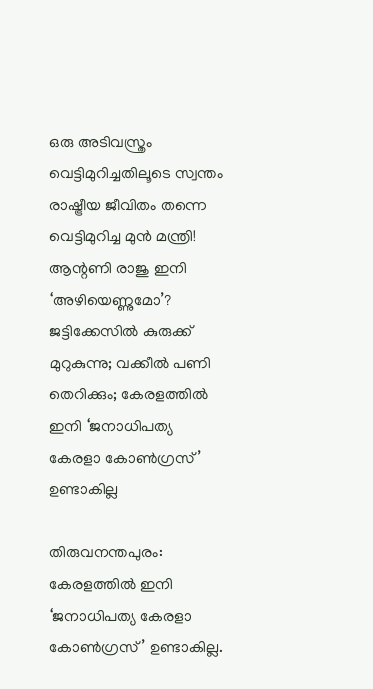ഒരു അടിവസ്ത്രം വെട്ടിമുറിച്ചതിലൂടെ സ്വന്തം രാഷ്ട്രീയ ജീവിതം തന്നെ വെട്ടിമുറിച്ച മുന്‍ മന്ത്രി! ആന്റണി രാജു ഇനി ‘അഴിയെണ്ണുമോ’? ജട്ടിക്കേസില്‍ കുരുക്ക് മുറുകുന്നു; വക്കീല്‍ പണി തെറിക്കും; കേരളത്തില്‍ ഇനി ‘ജനാധിപത്യ കേരളാ കോണ്‍ഗ്രസ്’ ഉണ്ടാകില്ല

തിരുവനന്തപുരം: കേരളത്തില്‍ ഇനി ‘ജനാധിപത്യ കേരളാ കോണ്‍ഗ്രസ്’ ഉണ്ടാകില്ല.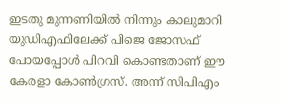ഇടതു മുന്നണിയില്‍ നിന്നും കാലുമാറി യുഡിഎഫിലേക്ക് പിജെ ജോസഫ് പോയപ്പോള്‍ പിറവി കൊണ്ടതാണ് ഈ കേരളാ കോണ്‍ഗ്രസ്. അന്ന് സിപിഎം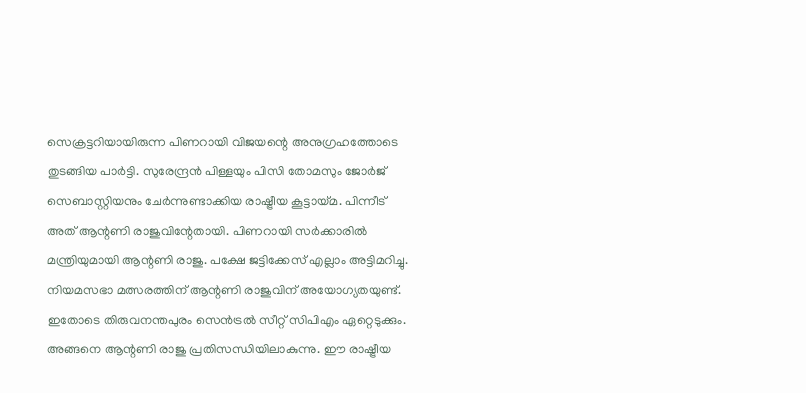സെക്രട്ടറിയായിരുന്ന പിണറായി വിജയന്റെ അനുഗ്രഹത്തോടെ തുടങ്ങിയ പാര്‍ട്ടി. സുരേന്ദ്രന്‍ പിള്ളയും പിസി തോമസും ജോര്‍ജ് സെബാസ്റ്റിയനും ചേര്‍ന്നുണ്ടാക്കിയ രാഷ്ട്രീയ കൂട്ടായ്മ. പിന്നീട് അത് ആന്റണി രാജുവിന്റേതായി. പിണറായി സര്‍ക്കാരില്‍ മന്ത്രിയുമായി ആന്റണി രാജു. പക്ഷേ ജട്ടിക്കേസ് എല്ലാം അട്ടിമറിച്ചു. നിയമസഭാ മത്സരത്തിന് ആന്റണി രാജുവിന് അയോഗ്യതയുണ്ട്. ഇതോടെ തിരുവനന്തപുരം സെന്‍ട്രല്‍ സീറ്റ് സിപിഎം ഏറ്റെടുക്കും. അങ്ങനെ ആന്റണി രാജു പ്രതിസന്ധിയിലാകുന്നു. ഈ രാഷ്ട്രീയ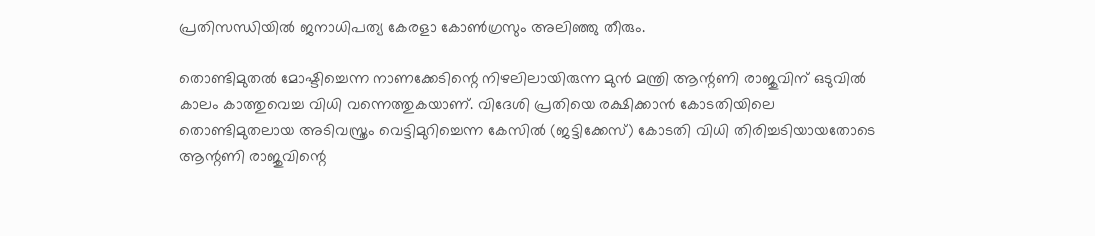പ്രതിസന്ധിയില്‍ ജനാധിപത്യ കേരളാ കോണ്‍ഗ്രസും അലിഞ്ഞു തീരും.

തൊണ്ടിമുതല്‍ മോഷ്ടിച്ചെന്ന നാണക്കേടിന്റെ നിഴലിലായിരുന്ന മുന്‍ മന്ത്രി ആന്റണി രാജുവിന് ഒടുവില്‍ കാലം കാത്തുവെച്ച വിധി വന്നെത്തുകയാണ്. വിദേശി പ്രതിയെ രക്ഷിക്കാന്‍ കോടതിയിലെ തൊണ്ടിമുതലായ അടിവസ്ത്രം വെട്ടിമുറിച്ചെന്ന കേസില്‍ (ജട്ടിക്കേസ്) കോടതി വിധി തിരിച്ചടിയായതോടെ ആന്റണി രാജുവിന്റെ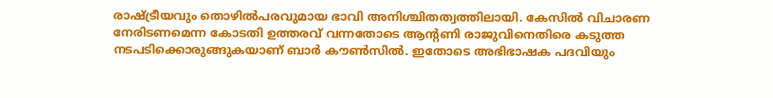രാഷ്ട്രീയവും തൊഴില്‍പരവുമായ ഭാവി അനിശ്ചിതത്വത്തിലായി. കേസില്‍ വിചാരണ നേരിടണമെന്ന കോടതി ഉത്തരവ് വന്നതോടെ ആന്റണി രാജുവിനെതിരെ കടുത്ത നടപടിക്കൊരുങ്ങുകയാണ് ബാര്‍ കൗണ്‍സില്‍. ഇതോടെ അഭിഭാഷക പദവിയും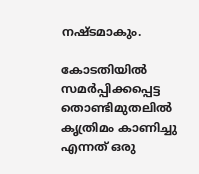നഷ്ടമാകും.

കോടതിയില്‍ സമര്‍പ്പിക്കപ്പെട്ട തൊണ്ടിമുതലില്‍ കൃത്രിമം കാണിച്ചു എന്നത് ഒരു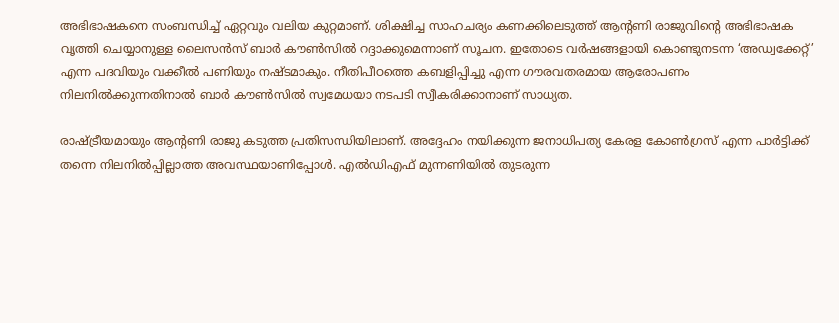അഭിഭാഷകനെ സംബന്ധിച്ച് ഏറ്റവും വലിയ കുറ്റമാണ്. ശിക്ഷിച്ച സാഹചര്യം കണക്കിലെടുത്ത് ആന്റണി രാജുവിന്റെ അഭിഭാഷക വൃത്തി ചെയ്യാനുള്ള ലൈസന്‍സ് ബാര്‍ കൗണ്‍സില്‍ റദ്ദാക്കുമെന്നാണ് സൂചന. ഇതോടെ വര്‍ഷങ്ങളായി കൊണ്ടുനടന്ന ‘അഡ്വക്കേറ്റ്’ എന്ന പദവിയും വക്കീല്‍ പണിയും നഷ്ടമാകും. നീതിപീഠത്തെ കബളിപ്പിച്ചു എന്ന ഗൗരവതരമായ ആരോപണം നിലനില്‍ക്കുന്നതിനാല്‍ ബാര്‍ കൗണ്‍സില്‍ സ്വമേധയാ നടപടി സ്വീകരിക്കാനാണ് സാധ്യത.

രാഷ്ട്രീയമായും ആന്റണി രാജു കടുത്ത പ്രതിസന്ധിയിലാണ്. അദ്ദേഹം നയിക്കുന്ന ജനാധിപത്യ കേരള കോണ്‍ഗ്രസ് എന്ന പാര്‍ട്ടിക്ക് തന്നെ നിലനില്‍പ്പില്ലാത്ത അവസ്ഥയാണിപ്പോള്‍. എല്‍ഡിഎഫ് മുന്നണിയില്‍ തുടരുന്ന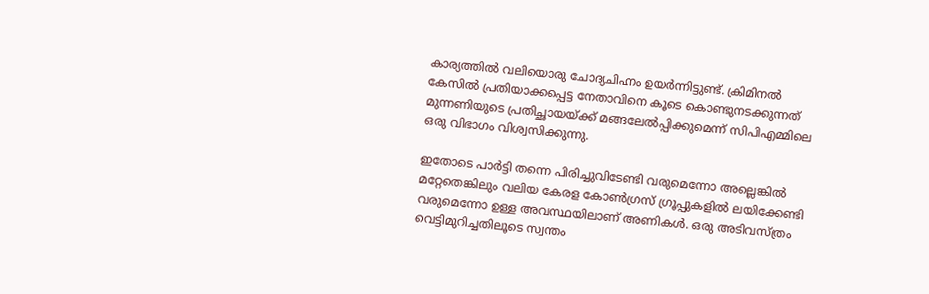കാര്യത്തില്‍ വലിയൊരു ചോദ്യചിഹ്നം ഉയര്‍ന്നിട്ടുണ്ട്. ക്രിമിനല്‍ കേസില്‍ പ്രതിയാക്കപ്പെട്ട നേതാവിനെ കൂടെ കൊണ്ടുനടക്കുന്നത് മുന്നണിയുടെ പ്രതിച്ഛായയ്ക്ക് മങ്ങലേല്‍പ്പിക്കുമെന്ന് സിപിഎമ്മിലെ ഒരു വിഭാഗം വിശ്വസിക്കുന്നു.

ഇതോടെ പാര്‍ട്ടി തന്നെ പിരിച്ചുവിടേണ്ടി വരുമെന്നോ അല്ലെങ്കില്‍ മറ്റേതെങ്കിലും വലിയ കേരള കോണ്‍ഗ്രസ് ഗ്രൂപ്പുകളില്‍ ലയിക്കേണ്ടി വരുമെന്നോ ഉള്ള അവസ്ഥയിലാണ് അണികള്‍. ഒരു അടിവസ്ത്രം വെട്ടിമുറിച്ചതിലൂടെ സ്വന്തം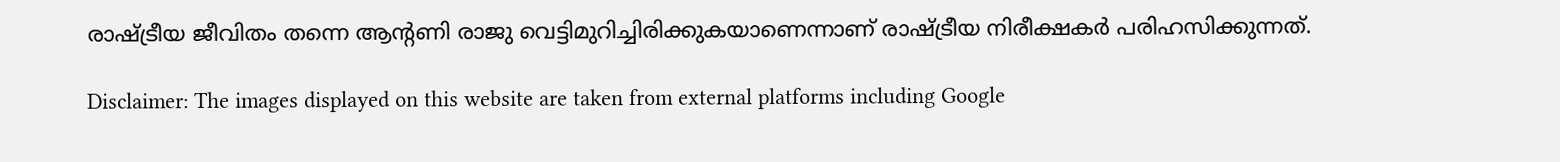രാഷ്ട്രീയ ജീവിതം തന്നെ ആന്റണി രാജു വെട്ടിമുറിച്ചിരിക്കുകയാണെന്നാണ് രാഷ്ട്രീയ നിരീക്ഷകര്‍ പരിഹസിക്കുന്നത്.

Disclaimer: The images displayed on this website are taken from external platforms including Google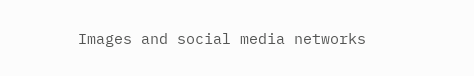Images and social media networks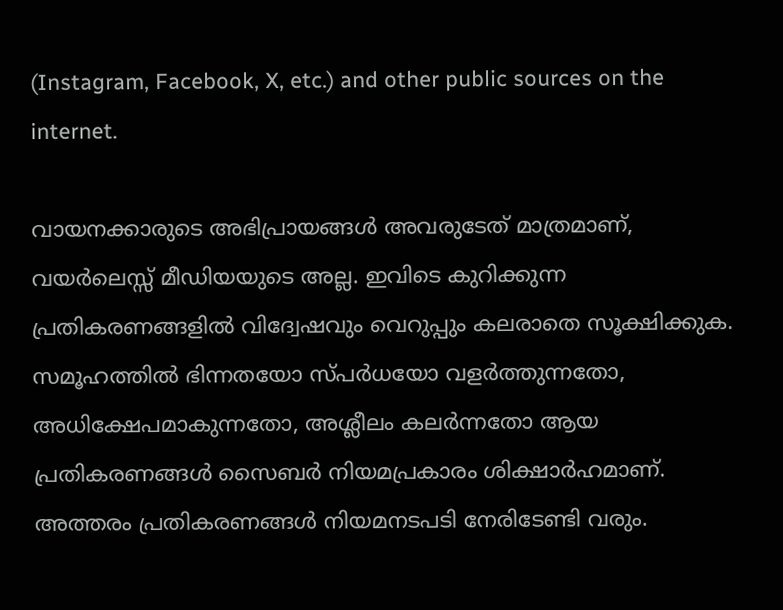(Instagram, Facebook, X, etc.) and other public sources on the internet.

വായനക്കാരുടെ അഭിപ്രായങ്ങള്‍ അവരുടേത് മാത്രമാണ്, വയർലെസ്സ് മീഡിയയുടെ അല്ല. ഇവിടെ കുറിക്കുന്ന പ്രതികരണങ്ങളിൽ വിദ്വേഷവും വെറുപ്പും കലരാതെ സൂക്ഷിക്കുക. സമൂഹത്തിൽ ഭിന്നതയോ സ്‌പർധയോ വളർത്തുന്നതോ, അധിക്ഷേപമാകുന്നതോ, അശ്ലീലം കലർന്നതോ ആയ പ്രതികരണങ്ങൾ സൈബർ നിയമപ്രകാരം ശിക്ഷാർഹമാണ്. അത്തരം പ്രതികരണങ്ങൾ നിയമനടപടി നേരിടേണ്ടി വരും.